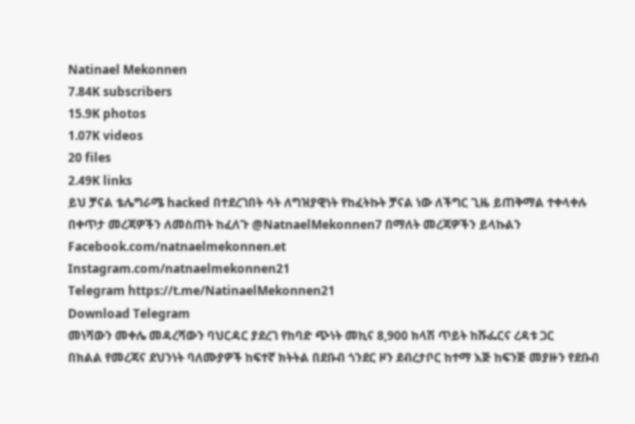Natinael Mekonnen
7.84K subscribers
15.9K photos
1.07K videos
20 files
2.49K links
ይህ ቻናል ቴሌግራሜ hacked በተደረገበት ሳት ለግዝያዊነት የከፈትኩት ቻናል ነው ለችግር ጊዜ ይጠቅማል ተቀላቀሉ
በቀጥታ መረጃዎችን ለመስጠት ከፈለጉ @NatnaelMekonnen7 በማለት መረጃዎችን ይላኩልን
Facebook.com/natnaelmekonnen.et
Instagram.com/natnaelmekonnen21
Telegram https://t.me/NatinaelMekonnen21
Download Telegram
መነሻውን መቀሌ መዳረሻውን ባህርዳር ያደረገ የከባድ ጭነት መኪና 8,900 ክላሽ ጥይት ከሹፌርና ረዳቱ ጋር
በክልል የመረጃና ደህንነት ባለሙያዎች ከፍተኛ ክትትል በደቡብ ጎንደር ዞን ደብረታቦር ከተማ እጅ ከፍንጅ መያዙን የደቡብ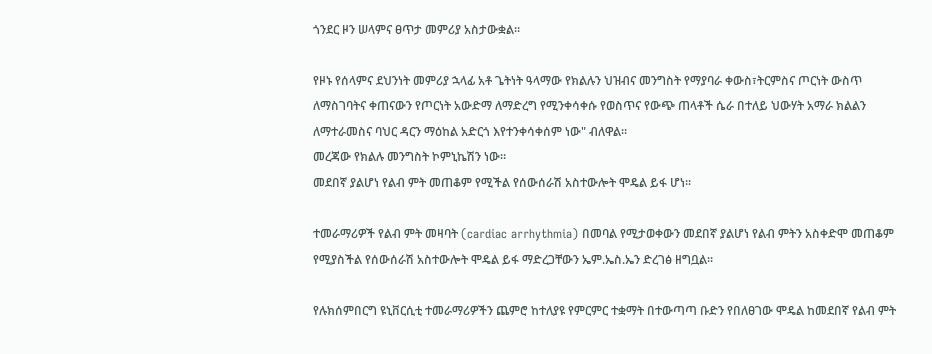ጎንደር ዞን ሠላምና ፀጥታ መምሪያ አስታውቋል።

የዞኑ የሰላምና ደህንነት መምሪያ ኋላፊ አቶ ጌትነት ዓላማው የክልሉን ህዝብና መንግስት የማያባራ ቀውስ፣ትርምስና ጦርነት ውስጥ ለማስገባትና ቀጠናውን የጦርነት አውድማ ለማድረግ የሚንቀሳቀሱ የወስጥና የውጭ ጠላቶች ሴራ በተለይ ህውሃት አማራ ክልልን ለማተራመስና ባህር ዳርን ማዕከል አድርጎ እየተንቀሳቀሰም ነው" ብለዋል።
መረጃው የክልሉ መንግስት ኮምኒኬሽን ነው።
መደበኛ ያልሆነ የልብ ምት መጠቆም የሚችል የሰውሰራሽ አስተውሎት ሞዴል ይፋ ሆነ፡፡

ተመራማሪዎች የልብ ምት መዛባት (cardiac arrhythmia) በመባል የሚታወቀውን መደበኛ ያልሆነ የልብ ምትን አስቀድሞ መጠቆም የሚያስችል የሰውሰራሽ አስተውሎት ሞዴል ይፋ ማድረጋቸውን ኤም.ኤስ.ኤን ድረገፅ ዘግቧል፡፡

የሉክሰምበርግ ዩኒቨርሲቲ ተመራማሪዎችን ጨምሮ ከተለያዩ የምርምር ተቋማት በተውጣጣ ቡድን የበለፀገው ሞዴል ከመደበኛ የልብ ምት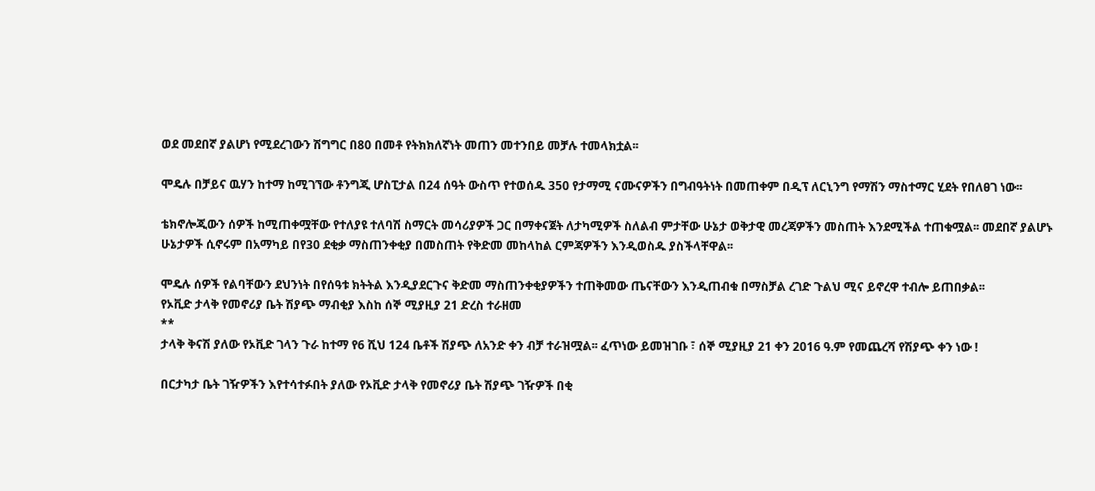ወደ መደበኛ ያልሆነ የሚደረገውን ሽግግር በ80 በመቶ የትክክለኛነት መጠን መተንበይ መቻሉ ተመላክቷል፡፡

ሞዴሉ በቻይና ዉሃን ከተማ ከሚገኘው ቶንግጂ ሆስፒታል በ24 ሰዓት ውስጥ የተወሰዱ 350 የታማሚ ናሙናዎችን በግብዓትነት በመጠቀም በዲፕ ለርኒንግ የማሽን ማስተማር ሂደት የበለፀገ ነው፡፡

ቴክኖሎጂውን ሰዎች ከሚጠቀሟቸው የተለያዩ ተለባሽ ስማርት መሳሪያዎች ጋር በማቀናጀት ለታካሚዎች ስለልብ ምታቸው ሁኔታ ወቅታዊ መረጃዎችን መስጠት እንደሚችል ተጠቁሟል፡፡ መደበኛ ያልሆኑ ሁኔታዎች ሲኖሩም በአማካይ በየ30 ደቂቃ ማስጠንቀቂያ በመስጠት የቅድመ መከላከል ርምጃዎችን እንዲወስዱ ያስችላቸዋል፡፡

ሞዴሉ ሰዎች የልባቸውን ደህንነት በየሰዓቱ ክትትል እንዲያደርጉና ቅድመ ማስጠንቀቂያዎችን ተጠቅመው ጤናቸውን እንዲጠብቁ በማስቻል ረገድ ጉልህ ሚና ይኖረዋ ተብሎ ይጠበቃል፡፡
የኦቪድ ታላቅ የመኖሪያ ቤት ሽያጭ ማብቂያ እስከ ሰኞ ሚያዚያ 21 ድረስ ተራዘመ
**
ታላቅ ቅናሽ ያለው የኦቪድ ገላን ጉራ ከተማ የ6 ሺህ 124 ቤቶች ሽያጭ ለአንድ ቀን ብቻ ተራዝሟል፡፡ ፈጥነው ይመዝገቡ ፣ ሰኞ ሚያዚያ 21 ቀን 2016 ዓ.ም የመጨረሻ የሽያጭ ቀን ነው !

በርታካታ ቤት ገዥዎችን እየተሳተፉበት ያለው የኦቪድ ታላቅ የመኖሪያ ቤት ሽያጭ ገዥዎች በቂ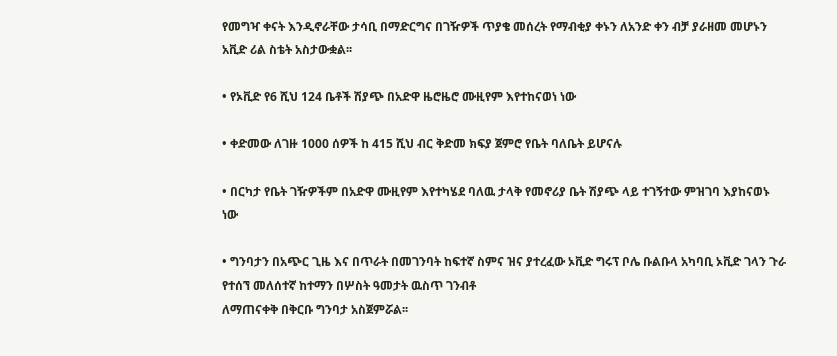የመግዣ ቀናት እንዲኖራቸው ታሳቢ በማድርግና በገዥዎች ጥያቄ መሰረት የማብቂያ ቀኑን ለአንድ ቀን ብቻ ያራዘመ መሆኑን አቪድ ሪል ስቴት አስታውቋል፡፡

• የኦቪድ የ6 ሺህ 124 ቤቶች ሽያጭ በአድዋ ዜሮዜሮ ሙዚየም እየተከናወነ ነው

• ቀድመው ለገዙ 1000 ሰዎች ከ 415 ሺህ ብር ቅድመ ክፍያ ጀምሮ የቤት ባለቤት ይሆናሉ

• በርካታ የቤት ገዥዎችም በአድዋ ሙዚየም እየተካሄደ ባለዉ ታላቅ የመኖሪያ ቤት ሽያጭ ላይ ተገኝተው ምዝገባ እያከናወኑ ነው

• ግንባታን በአጭር ጊዜ እና በጥራት በመገንባት ከፍተኛ ስምና ዝና ያተረፈው ኦቪድ ግሩፕ ቦሌ ቡልቡላ አካባቢ ኦቪድ ገላን ጉራ የተሰኘ መለሰተኛ ከተማን በሦስት ዓመታት ዉስጥ ገንብቶ
ለማጠናቀቅ በቅርቡ ግንባታ አስጀምሯል፡፡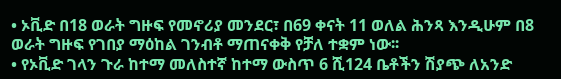• ኦቪድ በ18 ወራት ግዙፍ የመኖሪያ መንደር፣ በ69 ቀናት 11 ወለል ሕንጻ እንዲሁም በ8 ወራት ግዙፍ የገበያ ማዕከል ገንብቶ ማጠናቀቅ የቻለ ተቋም ነው፡፡
• የኦቪድ ገላን ጉራ ከተማ መለስተኛ ከተማ ውስጥ 6 ሺ124 ቤቶችን ሽያጭ ለአንድ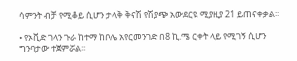ሳምንት ብቻ የሚቆይ ሲሆን ታላቅ ቅናሽ የሽያጭ አውደርዩ ሚያዚያ 21 ይጠናቀቃል፡፡

• የኦቪድ ገላን ጉራ ከተማ ከቦሌ አየርመንገድ በ8 ኪ.ሜ ርቀት ላይ የሚገኝ ሲሆን ግንባታው ተጀምሯል፡፡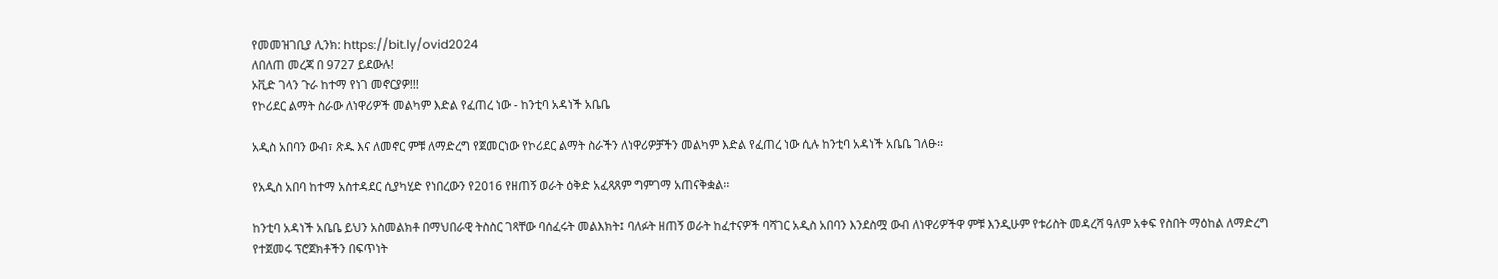የመመዝገቢያ ሊንክ: https://bit.ly/ovid2024
ለበለጠ መረጃ በ 9727 ይደውሉ!
ኦቪድ ገላን ጉራ ከተማ የነገ መኖርያዎ!!!
የኮሪደር ልማት ስራው ለነዋሪዎች መልካም እድል የፈጠረ ነው - ከንቲባ አዳነች አቤቤ

አዲስ አበባን ውብ፣ ጽዱ እና ለመኖር ምቹ ለማድረግ የጀመርነው የኮሪደር ልማት ስራችን ለነዋሪዎቻችን መልካም እድል የፈጠረ ነው ሲሉ ከንቲባ አዳነች አቤቤ ገለፁ፡፡

የአዲስ አበባ ከተማ አስተዳደር ሲያካሂድ የነበረውን የ2016 የዘጠኝ ወራት ዕቅድ አፈጻጸም ግምገማ አጠናቅቋል፡፡

ከንቲባ አዳነች አቤቤ ይህን አስመልክቶ በማህበራዊ ትስስር ገጻቸው ባሰፈሩት መልእክት፤ ባለፉት ዘጠኝ ወራት ከፈተናዎች ባሻገር አዲስ አበባን እንደስሟ ውብ ለነዋሪዎችዋ ምቹ እንዲሁም የቱሪስት መዳረሻ ዓለም አቀፍ የስበት ማዕከል ለማድረግ የተጀመሩ ፕሮጀክቶችን በፍጥነት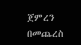ጀምረን በመጨረስ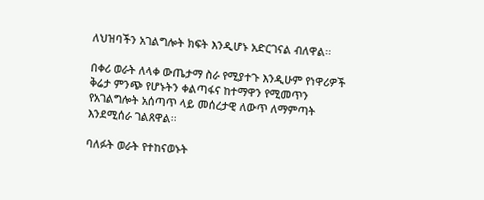ለህዝባችን አገልግሎት ክፍት እንዲሆኑ አድርገናል ብለዋል፡፡

በቀሪ ወራት ለላቀ ውጤታማ ስራ የሚያተጉ እንዲሁም የነዋሪዎች ቅሬታ ምንጭ የሆኑትን ቀልጣፋና ከተማዋን የሚመጥን የአገልግሎት አሰጣጥ ላይ መሰረታዊ ለውጥ ለማምጣት እንደሚሰራ ገልጸዋል፡፡

ባለፉት ወራት የተከናወኑት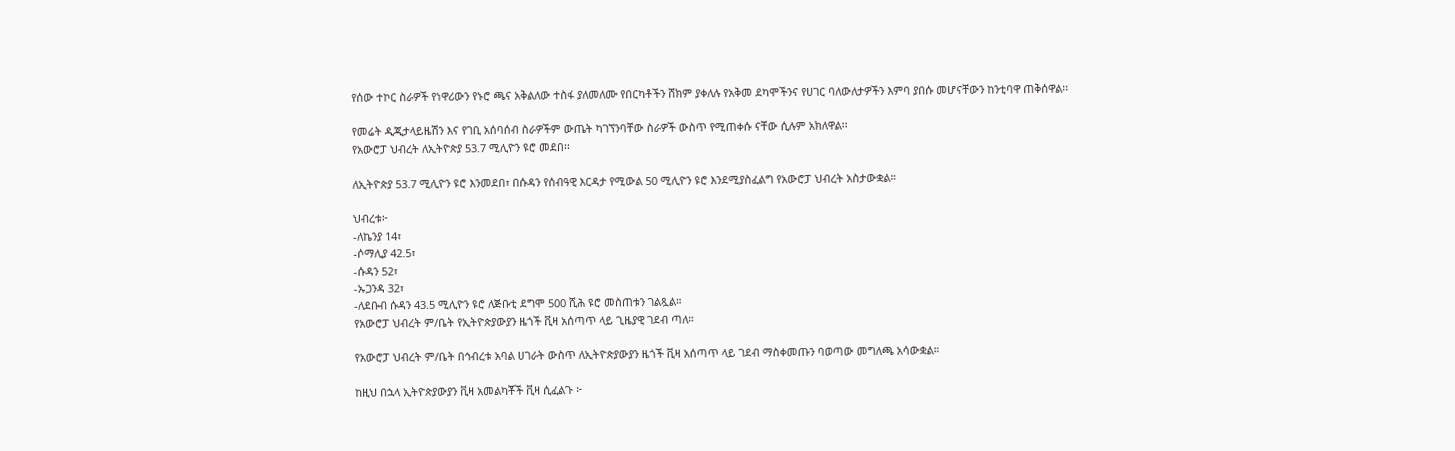የሰው ተኮር ስራዎች የነዋሪውን የኑሮ ጫና አቅልለው ተስፋ ያለመለሙ የበርካቶችን ሸክም ያቀለሉ የአቅመ ደካሞችንና የሀገር ባለውለታዎችን እምባ ያበሱ መሆናቸውን ከንቲባዋ ጠቅሰዋል፡፡

የመሬት ዲጂታላይዜሽን እና የገቢ አሰባሰብ ስራዎችም ውጤት ካገኘንባቸው ስራዎች ውስጥ የሚጠቀሱ ናቸው ሲሉም አክለዋል፡፡
የአውሮፓ ህብረት ለኢትዮጵያ 53.7 ሚሊዮን ዩሮ መደበ፡፡

ለኢትዮጵያ 53.7 ሚሊዮን ዩሮ እንመደበ፣ በሱዳን የሰብዓዊ እርዳታ የሚውል 50 ሚሊዮን ዩሮ እንደሚያስፈልግ የአውሮፓ ህብረት አስታውቋል።

ህብረቱ፦
-ለኬንያ 14፣
-ሶማሊያ 42.5፣
-ሱዳን 52፣
-ኡጋንዳ 32፣
-ለደቡብ ሱዳን 43.5 ሚሊዮን ዩሮ ለጅቡቲ ደግሞ 500 ሺሕ ዩሮ መስጠቱን ገልጿል።
የአውሮፓ ህብረት ም/ቤት የኢትዮጵያውያን ዜጎች ቪዛ አሰጣጥ ላይ ጊዜያዊ ገደብ ጣለ።

የአውሮፓ ህብረት ም/ቤት በኅብረቱ አባል ሀገራት ውስጥ ለኢትዮጵያውያን ዜጎች ቪዛ አሰጣጥ ላይ ገደብ ማስቀመጡን ባወጣው መግለጫ አሳውቋል።

ከዚህ በኋላ ኢትዮጵያውያን ቪዛ አመልካቾች ቪዛ ሲፈልጉ ፦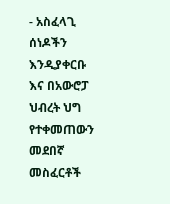- አስፈላጊ ሰነዶችን እንዲያቀርቡ እና በአውሮፓ ህብረት ህግ የተቀመጠውን መደበኛ መስፈርቶች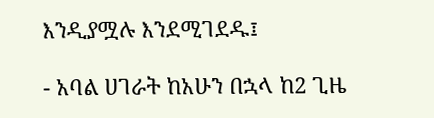እንዲያሟሉ እንደሚገደዱ፤

- አባል ሀገራት ከአሁን በኋላ ከ2 ጊዜ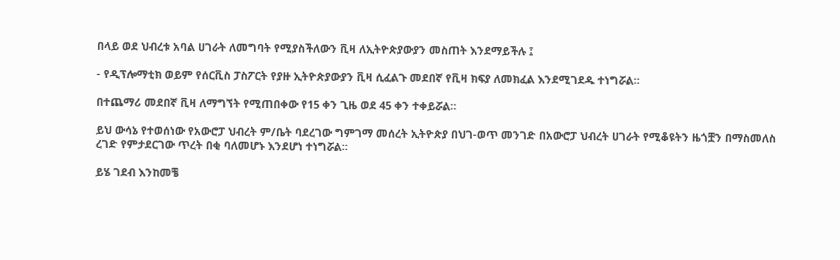በላይ ወደ ህብረቱ አባል ሀገራት ለመግባት የሚያስችለውን ቪዛ ለኢትዮጵያውያን መስጠት እንደማይችሉ ፤

- የዲፕሎማቲክ ወይም የሰርቪስ ፓስፖርት የያዙ ኢትዮጵያውያን ቪዛ ሲፈልጉ መደበኛ የቪዛ ክፍያ ለመክፈል እንደሚገደዱ ተነግሯል።

በተጨማሪ መደበኛ ቪዛ ለማግኘት የሚጠበቀው የ15 ቀን ጊዜ ወደ 45 ቀን ተቀይሯል።

ይህ ውሳኔ የተወሰነው የአውሮፓ ህብረት ም/ቤት ባደረገው ግምገማ መሰረት ኢትዮጵያ በህገ-ወጥ መንገድ በአውሮፓ ህብረት ሀገራት የሚቆዩትን ዜጎቿን በማስመለስ ረገድ የምታደርገው ጥረት በቂ ባለመሆኑ እንደሆነ ተነግሯል።

ይሄ ገደብ እንከመቼ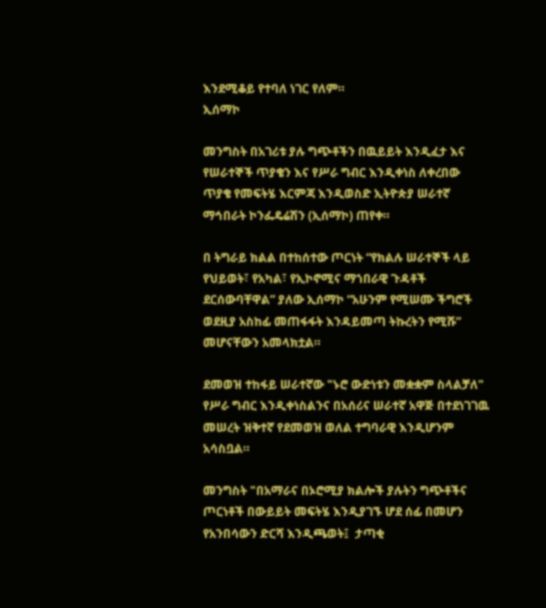እንደሚቆይ የተባለ ነገር የለም።
ኢሰማኮ

መንግስት በአገሪቱ ያሉ ግጭቶችን በዉይይት እንዲፈታ እና የሠራተኞች ጥያቄን እና የሥራ ግብር እንዲቀነስ ለቀረበው ጥያቄ የመፍትሄ እርምጃ እንዲወስድ ኢትዮጵያ ሠራተኛ ማኅበራት ኮንፌዴሬሽን (ኢሰማኮ) ጠየቀ።

በ ትግራይ ክልል በተከሰተው ጦርነት “የክልሉ ሠራተኞች ላይ የህይወት፣ የአካል፣ የኢኮኖሚና ማኀበራዊ ጉዳቶች ደርሰውባቸዋል” ያለው ኢሰማኮ “አሁንም የሚሠሙ ችግሮች ወደዚያ አስከፊ መጠፋፋት እንዳይመጣ ትኩረትን የሚሹ” መሆናቸውን አመላክቷል።

ደመወዝ ተከፋይ ሠራተኛው "ኑሮ ውድነቱን መቋቋም ስላልቻለ" የሥራ ግብር እንዲቀነስልንና በአሰሪና ሠራተኛ አዋጅ በተደነገገዉ መሠረት ዝቅተኛ የደመወዝ ወለል ተግባራዊ እንዲሆንም አሳስቧል።

መንግስት "በአማራና በኦሮሚያ ክልሎች ያሉትን ግጭቶችና ጦርነቶች በውይይት መፍትሄ እንዲያገኙ ሆደ ሰፊ በመሆን የአንበሳውን ድርሻ እንዲጫወት፤  ታጣቂ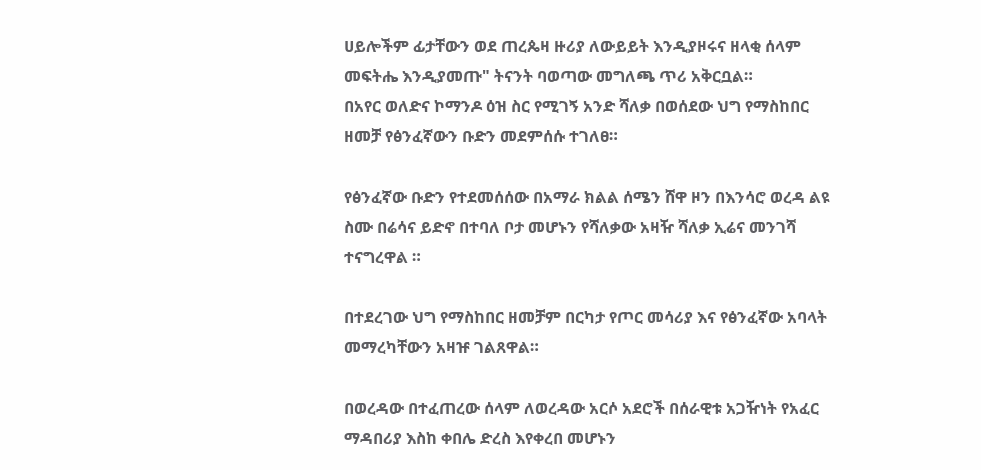ሀይሎችም ፊታቸውን ወደ ጠረጴዛ ዙሪያ ለውይይት እንዲያዞሩና ዘላቂ ሰላም መፍትሔ እንዲያመጡ" ትናንት ባወጣው መግለጫ ጥሪ አቅርቧል።
በአየር ወለድና ኮማንዶ ዕዝ ስር የሚገኝ አንድ ሻለቃ በወሰደው ህግ የማስከበር ዘመቻ የፅንፈኛውን ቡድን መደምሰሱ ተገለፀ።

የፅንፈኛው ቡድን የተደመሰሰው በአማራ ክልል ሰሜን ሸዋ ዞን በእንሳሮ ወረዳ ልዩ ስሙ በሬሳና ይድኖ በተባለ ቦታ መሆኑን የሻለቃው አዛዥ ሻለቃ ኢሬና መንገሻ ተናግረዋል ።

በተደረገው ህግ የማስከበር ዘመቻም በርካታ የጦር መሳሪያ እና የፅንፈኛው አባላት መማረካቸውን አዛዡ ገልጸዋል።

በወረዳው በተፈጠረው ሰላም ለወረዳው አርሶ አደሮች በሰራዊቱ አጋዥነት የአፈር ማዳበሪያ እስከ ቀበሌ ድረስ እየቀረበ መሆኑን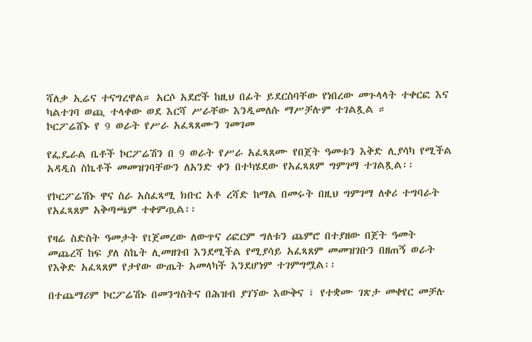ሻለቃ ኢሬና ተናግረዋል። አርሶ አደሮች ከዚህ በፊት ይደርስባቸው የነበረው መጉላላት ተቀርፎ እና ካልተገባ ወጪ ተላቀው ወደ እርሻ ሥራቸው እንዲመለሱ ማሥቻሉም ተገልጿል ።
ኮርፖሬሸኑ የ 9 ወራት የሥራ አፈጻጸሙን ገመገመ

የፌዴራል ቤቶች ኮርፖሬሽን በ 9 ወራት የሥራ አፈጻጸሙ የበጀት ዓመቱን እቅድ ሊያሳካ የሚችል አዳዲስ ስኬቶች መመዝገባቸውን ለአንድ ቀን በተካሄደው የአፈጻጸም ግምገማ ተገልጿል፡፡

የኮርፖሬሽኑ ዋና ስራ አስፈጻሚ ክቡር አቶ ረሻድ ከማል በመሩት በዚህ ግምገማ ለቀሪ ተግባራት የአፈጻጸም አቅጣጫም ተቀምጧል፡፡

የዛሬ ስድስት ዓመታት የtጀመረው ለውጥና ሪፎርም ግለቱን ጨምሮ በተያዘው በጀት ዓመት መጨረሻ ከፍ ያለ ስኬት ሊመዘገብ እንደሚችል የሚያሳይ አፈጻጸም መመዝገቡን በዘጠኝ ወራት የእቅድ አፈጻጸም የታየው ውጤት አመላካች እንደሆነም ተገምግሟል፡፡

በተጨማሪም ኮርፖሬሽኑ በመንግስትና በሕዝብ ያገኘው እውቅና ፣ የተቋሙ ገጽታ መቀየር መቻሉ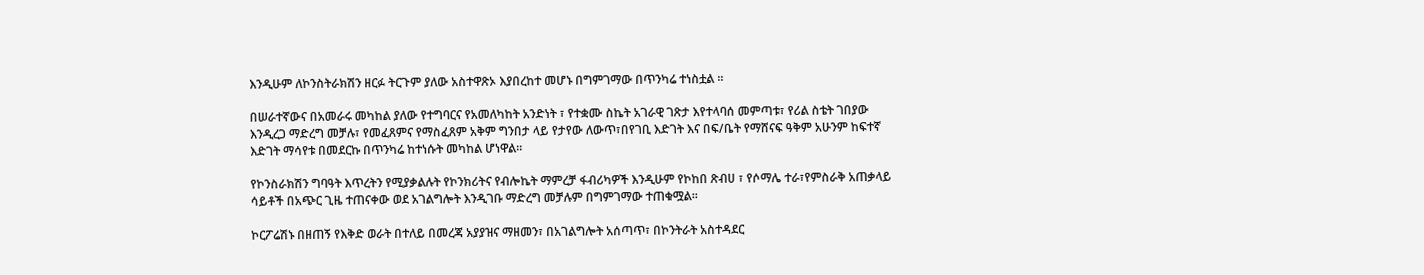እንዲሁም ለኮንስትራክሽን ዘርፉ ትርጉም ያለው አስተዋጽኦ እያበረከተ መሆኑ በግምገማው በጥንካሬ ተነስቷል ፡፡

በሠራተኛውና በአመራሩ መካከል ያለው የተግባርና የአመለካከት አንድነት ፣ የተቋሙ ስኬት አገራዊ ገጽታ እየተላባሰ መምጣቱ፣ የሪል ስቴት ገበያው እንዲረጋ ማድረግ መቻሉ፣ የመፈጸምና የማስፈጸም አቅም ግንበታ ላይ የታየው ለውጥ፣በየገቢ እድገት እና በፍ/ቤት የማሸናፍ ዓቅም አሁንም ከፍተኛ እድገት ማሳየቱ በመደርኩ በጥንካሬ ከተነሱት መካከል ሆነዋል፡፡

የኮንስራክሽን ግባዓት እጥረትን የሚያቃልሉት የኮንክሪትና የብሎኬት ማምረቻ ፋብሪካዎች እንዲሁም የኮከበ ጽብሀ ፣ የሶማሌ ተራ፣የምስራቅ አጠቃላይ ሳይቶች በአጭር ጊዜ ተጠናቀው ወደ አገልግሎት እንዲገቡ ማድረግ መቻሉም በግምገማው ተጠቁሟል፡፡

ኮርፖሬሽኑ በዘጠኝ የእቅድ ወራት በተለይ በመረጃ አያያዝና ማዘመን፣ በአገልግሎት አሰጣጥ፣ በኮንትራት አስተዳደር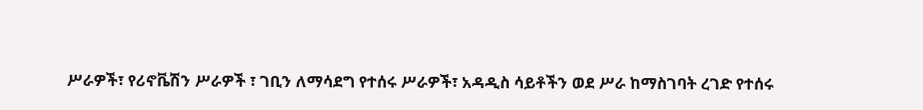ሥራዎች፣ የሪኖቬሽን ሥራዎች ፣ ገቢን ለማሳደግ የተሰሩ ሥራዎች፣ አዳዲስ ሳይቶችን ወደ ሥራ ከማስገባት ረገድ የተሰሩ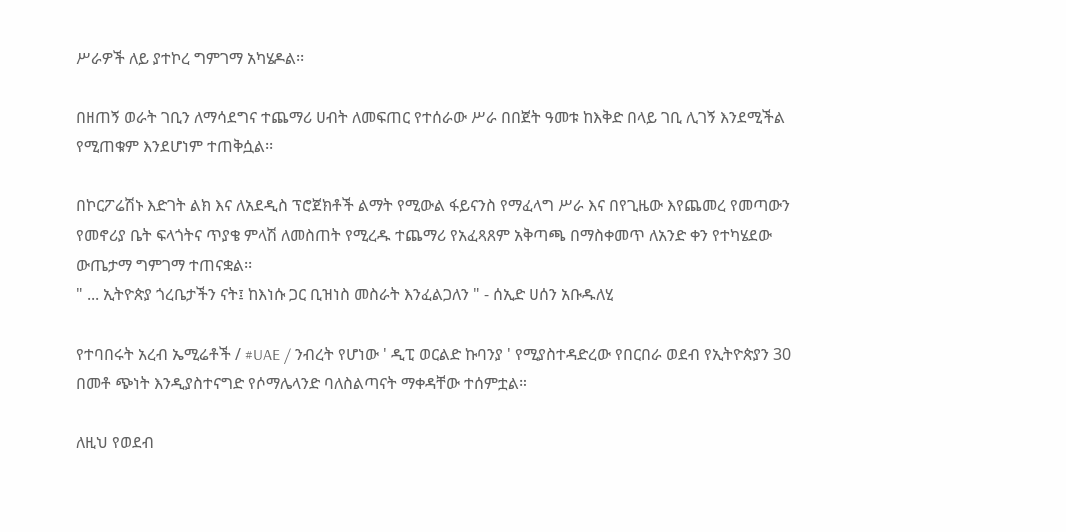ሥራዎች ለይ ያተኮረ ግምገማ አካሄዶል፡፡

በዘጠኝ ወራት ገቢን ለማሳደግና ተጨማሪ ሀብት ለመፍጠር የተሰራው ሥራ በበጀት ዓመቱ ከእቅድ በላይ ገቢ ሊገኝ እንደሚችል የሚጠቁም እንደሆነም ተጠቅሷል፡፡

በኮርፖሬሽኑ እድገት ልክ እና ለአደዲስ ፕሮጀክቶች ልማት የሚውል ፋይናንስ የማፈላግ ሥራ እና በየጊዜው እየጨመረ የመጣውን የመኖሪያ ቤት ፍላጎትና ጥያቄ ምላሽ ለመስጠት የሚረዱ ተጨማሪ የአፈጻጸም አቅጣጫ በማስቀመጥ ለአንድ ቀን የተካሄደው ውጤታማ ግምገማ ተጠናቋል፡፡
" ... ኢትዮጵያ ጎረቤታችን ናት፤ ከእነሱ ጋር ቢዝነስ መስራት እንፈልጋለን " - ሰኢድ ሀሰን አቡዱለሂ

የተባበሩት አረብ ኤሚሬቶች / #UAE / ንብረት የሆነው ' ዲፒ ወርልድ ኩባንያ ' የሚያስተዳድረው የበርበራ ወደብ የኢትዮጵያን 30 በመቶ ጭነት እንዲያስተናግድ የሶማሌላንድ ባለስልጣናት ማቀዳቸው ተሰምቷል።

ለዚህ የወደብ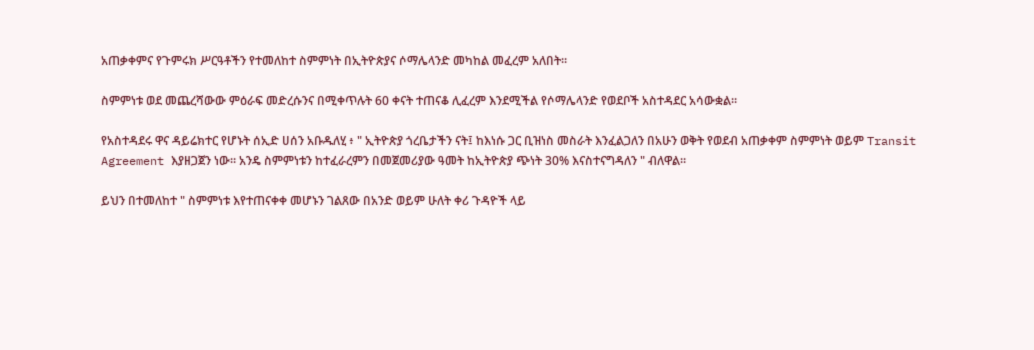አጠቃቀምና የጉምሩክ ሥርዓቶችን የተመለከተ ስምምነት በኢትዮጵያና ሶማሌላንድ መካከል መፈረም አለበት።

ስምምነቱ ወደ መጨረሻውው ምዕራፍ መድረሱንና በሚቀጥሉት 60 ቀናት ተጠናቆ ሊፈረም እንደሚችል የሶማሌላንድ የወደቦች አስተዳደር አሳውቋል።

የአስተዳደሩ ዋና ዳይሬክተር የሆኑት ሰኢድ ሀሰን አቡዱለሂ ፥ " ኢትዮጵያ ጎረቤታችን ናት፤ ከእነሱ ጋር ቢዝነስ መስራት እንፈልጋለን በአሁን ወቅት የወደብ አጠቃቀም ስምምነት ወይም Transit Agreement እያዘጋጀን ነው። አንዴ ስምምነቱን ከተፈራረምን በመጀመሪያው ዓመት ከኢትዮጵያ ጭነት 30% እናስተናግዳለን " ብለዋል።

ይህን በተመለከተ " ስምምነቱ እየተጠናቀቀ መሆኑን ገልጸው በአንድ ወይም ሁለት ቀሪ ጉዳዮች ላይ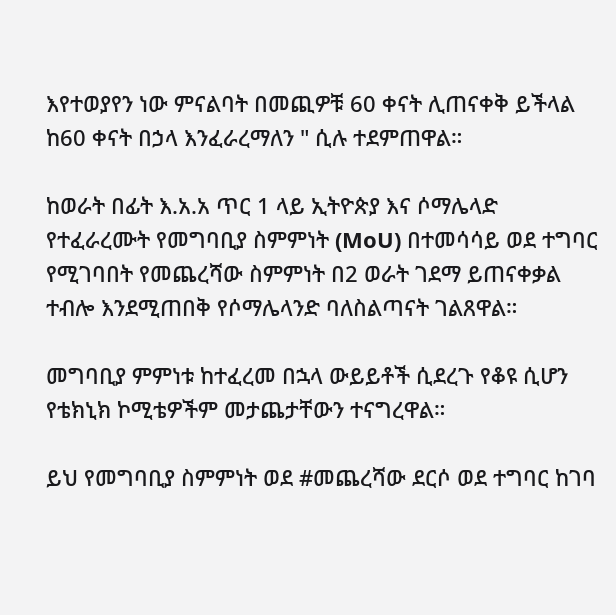እየተወያየን ነው ምናልባት በመጪዎቹ 60 ቀናት ሊጠናቀቅ ይችላል ከ60 ቀናት በኃላ እንፈራረማለን " ሲሉ ተደምጠዋል።

ከወራት በፊት እ.አ.አ ጥር 1 ላይ ኢትዮጵያ እና ሶማሌላድ የተፈራረሙት የመግባቢያ ስምምነት (MoU) በተመሳሳይ ወደ ተግባር የሚገባበት የመጨረሻው ስምምነት በ2 ወራት ገደማ ይጠናቀቃል ተብሎ እንደሚጠበቅ የሶማሌላንድ ባለስልጣናት ገልጸዋል።

መግባቢያ ምምነቱ ከተፈረመ በኋላ ውይይቶች ሲደረጉ የቆዩ ሲሆን የቴክኒክ ኮሚቴዎችም መታጨታቸውን ተናግረዋል።

ይህ የመግባቢያ ስምምነት ወደ #መጨረሻው ደርሶ ወደ ተግባር ከገባ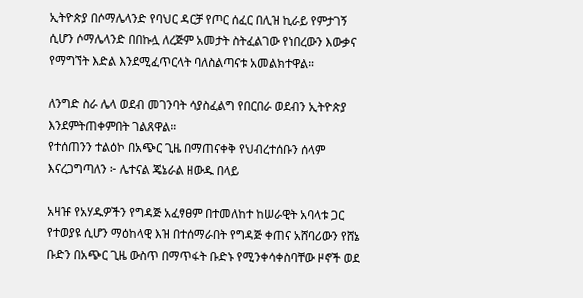ኢትዮጵያ በሶማሌላንድ የባህር ዳርቻ የጦር ሰፈር በሊዝ ኪራይ የምታገኝ ሲሆን ሶማሌላንድ በበኩሏ ለረጅም አመታት ስትፈልገው የነበረውን እውቃና የማግኘት እድል እንደሚፈጥርላት ባለስልጣናቱ አመልክተዋል።

ለንግድ ስራ ሌላ ወደብ መገንባት ሳያስፈልግ የበርበራ ወደብን ኢትዮጵያ እንደምትጠቀምበት ገልጸዋል።
የተሰጠንን ተልዕኮ በአጭር ጊዜ በማጠናቀቅ የህብረተሰቡን ሰላም እናረጋግጣለን ፦ ሌተናል ጄኔራል ዘውዱ በላይ

አዛዡ የአሃዱዎችን የግዳጅ አፈፃፀም በተመለከተ ከሠራዊት አባላቱ ጋር የተወያዩ ሲሆን ማዕከላዊ እዝ በተሰማራበት የግዳጅ ቀጠና አሸባሪውን የሸኔ ቡድን በአጭር ጊዜ ውስጥ በማጥፋት ቡድኑ የሚንቀሳቀስባቸው ዞኖች ወደ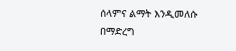ሰላምና ልማት እንዲመለሱ በማድረግ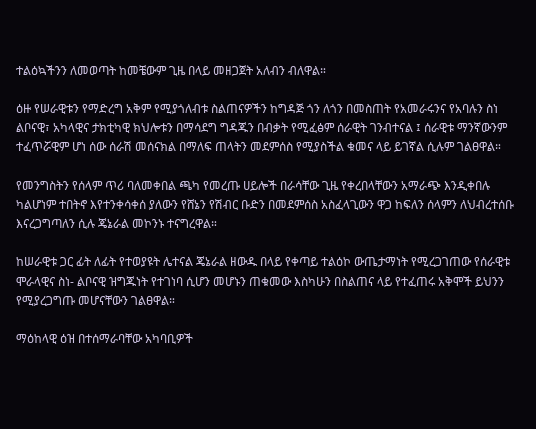ተልዕኳችንን ለመወጣት ከመቼውም ጊዜ በላይ መዘጋጀት አለብን ብለዋል።

ዕዙ የሠራዊቱን የማድረግ አቅም የሚያጎለብቱ ስልጠናዎችን ከግዳጅ ጎን ለጎን በመስጠት የአመራሩንና የአባሉን ስነ ልቦናዊ፣ አካላዊና ታክቲካዊ ክህሎቱን በማሳደግ ግዳጁን በብቃት የሚፈፅም ሰራዊት ገንብተናል ፤ ሰራዊቱ ማንኛውንም ተፈጥሯዊም ሆነ ሰው ሰራሽ መሰናክል በማለፍ ጠላትን መደምሰስ የሚያስችል ቁመና ላይ ይገኛል ሲሉም ገልፀዋል።

የመንግስትን የሰላም ጥሪ ባለመቀበል ጫካ የመረጡ ሀይሎች በራሳቸው ጊዜ የቀረበላቸውን አማራጭ እንዲቀበሉ ካልሆነም ተበትኖ እየተንቀሳቀሰ ያለውን የሸኔን የሽብር ቡድን በመደምሰስ አስፈላጊውን ዋጋ ከፍለን ሰላምን ለህብረተሰቡ እናረጋግጣለን ሲሉ ጄኔራል መኮንኑ ተናግረዋል።

ከሠራዊቱ ጋር ፊት ለፊት የተወያዩት ሌተናል ጄኔራል ዘውዱ በላይ የቀጣይ ተልዕኮ ውጤታማነት የሚረጋገጠው የሰራዊቱ ሞራላዊና ስነ- ልቦናዊ ዝግጁነት የተገነባ ሲሆን መሆኑን ጠቁመው እስካሁን በስልጠና ላይ የተፈጠሩ አቅሞች ይህንን የሚያረጋግጡ መሆናቸውን ገልፀዋል።

ማዕከላዊ ዕዝ በተሰማራባቸው አካባቢዎች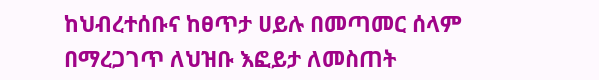ከህብረተሰቡና ከፀጥታ ሀይሉ በመጣመር ሰላም በማረጋገጥ ለህዝቡ እፎይታ ለመስጠት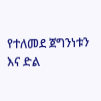የተለመደ ጀግንነቱን እና ድል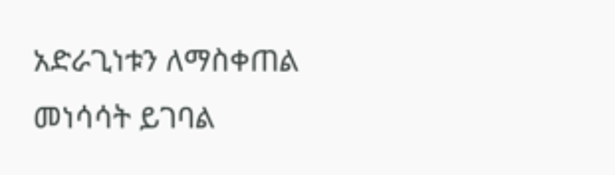አድራጊነቱን ለማስቀጠል መነሳሳት ይገባል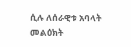ሲሉ ለሰራዊቱ አባላት መልዕክት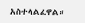አስተላልፈዋል።